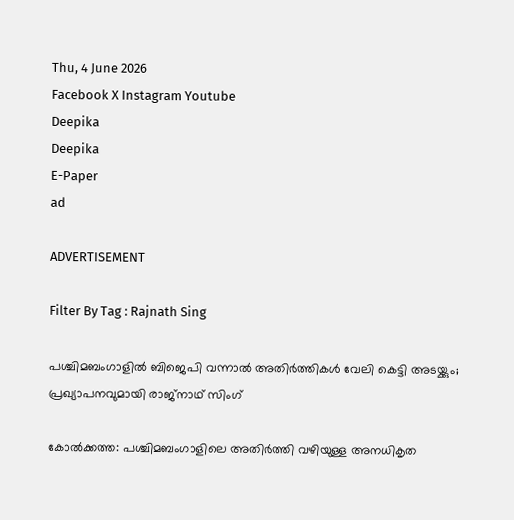Thu, 4 June 2026
Facebook X Instagram Youtube
Deepika
Deepika
E-Paper
ad

ADVERTISEMENT

Filter By Tag : Rajnath Sing

പശ്ചിമബംഗാളിൽ ബിജെപി വന്നാൽ അതിർത്തികൾ വേലി കെട്ടി അടയ്ക്കും; പ്രഖ്യാപനവുമായി രാജ്‌നാഥ് സിംഗ്

കോൽക്കത്ത: പശ്ചിമബംഗാളിലെ അതിർത്തി വഴിയുള്ള അനധികൃത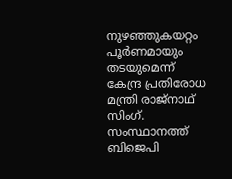നുഴഞ്ഞുകയറ്റം പൂർണമായും തടയുമെന്ന് കേന്ദ്ര പ്രതിരോധ മന്ത്രി രാജ്‌നാഥ് സിംഗ്. സംസ്ഥാനത്ത് ബിജെപി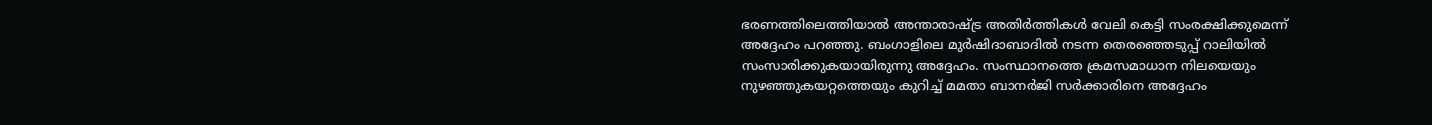ഭരണത്തിലെത്തിയാൽ അന്താരാഷ്ട്ര അതിർത്തികൾ വേലി കെട്ടി സംരക്ഷിക്കുമെന്ന് അദ്ദേഹം പറഞ്ഞു. ബംഗാളിലെ മുർഷിദാബാദിൽ നടന്ന തെരഞ്ഞെടുപ്പ് റാലിയിൽ സംസാരിക്കുകയായിരുന്നു അദ്ദേഹം. സംസ്ഥാനത്തെ ക്രമസമാധാന നിലയെയും നുഴഞ്ഞുകയറ്റത്തെയും കുറിച്ച് മമതാ ബാനർജി സർക്കാരിനെ അദ്ദേഹം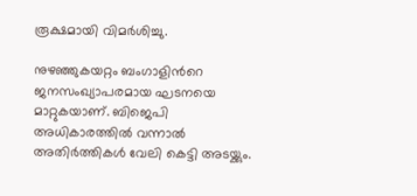രൂക്ഷമായി വിമർശിച്ചു.

നുഴഞ്ഞുകയറ്റം ബംഗാളിന്‍റെ ജനസംഖ്യാപരമായ ഘടനയെ മാറ്റുകയാണ്. ബിജെപി അധികാരത്തിൽ വന്നാൽ അതിർത്തികൾ വേലി കെട്ടി അടയ്ക്കും.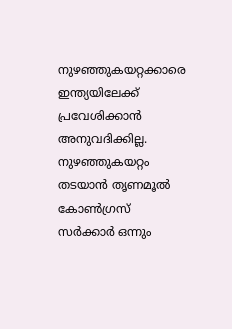നുഴഞ്ഞുകയറ്റക്കാരെ ഇന്ത്യയിലേക്ക് പ്രവേശിക്കാൻ അനുവദിക്കില്ല. നുഴഞ്ഞുകയറ്റം തടയാൻ തൃണമൂൽ കോൺഗ്രസ് സർക്കാർ ഒന്നും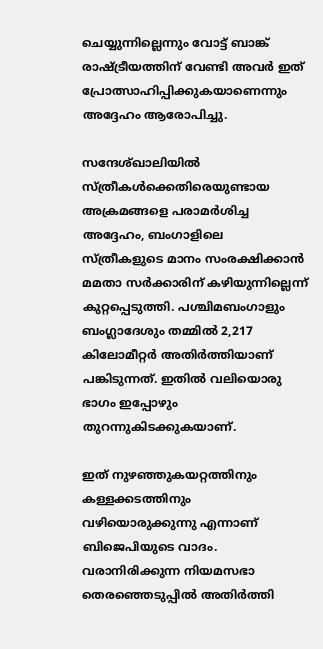ചെയ്യുന്നില്ലെന്നും വോട്ട് ബാങ്ക് രാഷ്ട്രീയത്തിന് വേണ്ടി അവർ ഇത് പ്രോത്സാഹിപ്പിക്കുകയാണെന്നും അദ്ദേഹം ആരോപിച്ചു.

സന്ദേശ്ഖാലിയിൽ സ്ത്രീകൾക്കെതിരെയുണ്ടായ അക്രമങ്ങളെ പരാമർശിച്ച അദ്ദേഹം, ബംഗാളിലെ സ്ത്രീകളുടെ മാനം സംരക്ഷിക്കാൻ മമതാ സർക്കാരിന് കഴിയുന്നില്ലെന്ന് കുറ്റപ്പെടുത്തി. പശ്ചിമബംഗാളും ബംഗ്ലാദേശും തമ്മിൽ 2,217 കിലോമീറ്റർ അതിർത്തിയാണ് പങ്കിടുന്നത്. ഇതിൽ വലിയൊരു ഭാഗം ഇപ്പോഴും തുറന്നുകിടക്കുകയാണ്.

ഇത് നുഴഞ്ഞുകയറ്റത്തിനും കള്ളക്കടത്തിനും വഴിയൊരുക്കുന്നു എന്നാണ് ബിജെപിയുടെ വാദം. വരാനിരിക്കുന്ന നിയമസഭാ തെരഞ്ഞെടുപ്പിൽ അതിർത്തി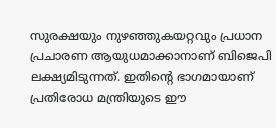സുരക്ഷയും നുഴഞ്ഞുകയറ്റവും പ്രധാന പ്രചാരണ ആയുധമാക്കാനാണ് ബിജെപി ലക്ഷ്യമിടുന്നത്. ഇതിന്‍റെ ഭാഗമായാണ് പ്രതിരോധ മന്ത്രിയുടെ ഈ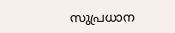സുപ്രധാന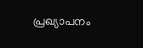പ്രഖ്യാപനം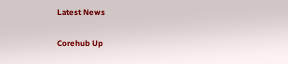Latest News

Corehub Up